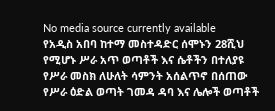No media source currently available
የአዲስ አበባ ከተማ መስተዳድር ሰሞኑን 28ሺህ የሚሆኑ ሥራ አጥ ወጣቶች እና ሴቶችን በተለያዩ የሥራ መስክ ለሁለት ሳምንት አሰልጥኖ በሰጠው የሥራ ዕድል ወጣት ገመዳ ዳባ እና ሌሎች ወጣቶች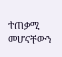ተጠቃሚ መሆናቸውን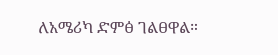ለአሜሪካ ድምፅ ገልፀዋል።